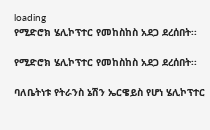loading
የሚድሮክ ሄሊኮፕተር የመከስከስ አደጋ ደረሰበት፡፡

የሚድሮክ ሄሊኮፕተር የመከስከስ አደጋ ደረሰበት፡፡

ባለቤትነቱ የትራንስ ኔሽን ኤርዌይስ የሆነ ሄሊኮፕተር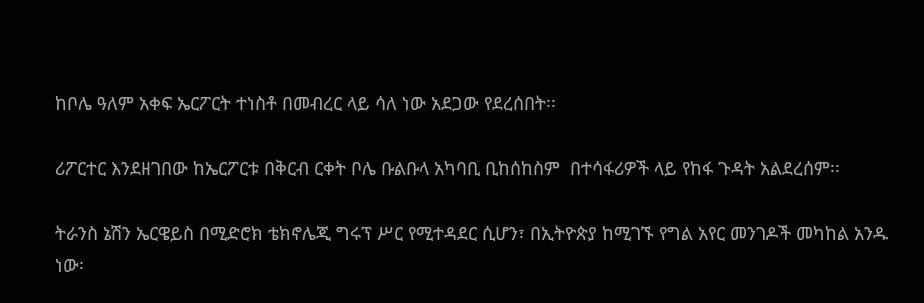ከቦሌ ዓለም አቀፍ ኤርፖርት ተነስቶ በመብረር ላይ ሳለ ነው አደጋው የደረሰበት፡፡

ሪፖርተር እንደዘገበው ከኤርፖርቱ በቅርብ ርቀት ቦሌ ቡልቡላ አካባቢ ቢከሰከስም  በተሳፋሪዎች ላይ የከፋ ጉዳት አልደረሰም፡፡

ትራንስ ኔሽን ኤርዌይስ በሚድሮክ ቴክኖሌጂ ግሩፕ ሥር የሚተዳደር ሲሆን፣ በኢትዮጵያ ከሚገኙ የግል አየር መንገዶች መካከል አንዱ ነው፡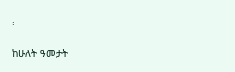፡

ከሁለት ዓመታት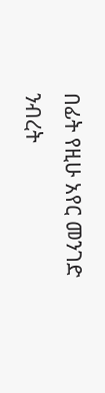በፊት የዚሁ አየር መንገድ ንብረት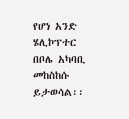የሆነ አንድ ሄሊኮፕተር በቦሌ አካባቢ መከስከሱ ይታወሳል፡፡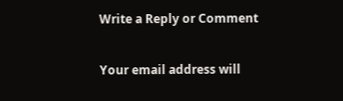Write a Reply or Comment

Your email address will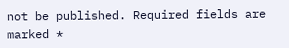not be published. Required fields are marked *